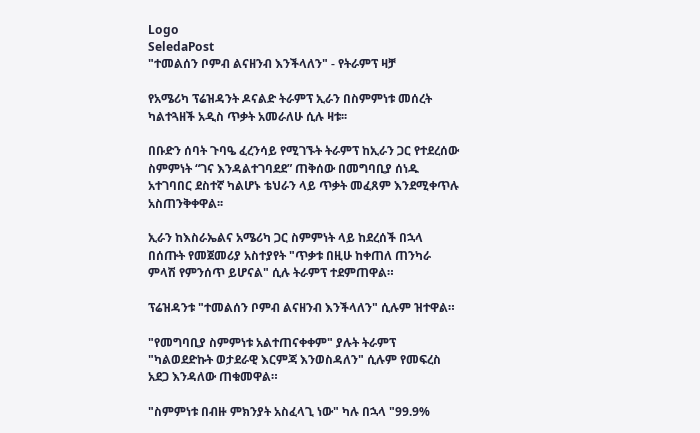Logo
SeledaPost
"ተመልሰን ቦምብ ልናዘንብ እንችላለን" - የትራምፕ ዛቻ

የአሜሪካ ፕሬዝዳንት ዶናልድ ትራምፕ ኢራን በስምምነቱ መሰረት ካልተጓዘች አዲስ ጥቃት አመራለሁ ሲሉ ዛቱ፡፡

በቡድን ሰባት ጉባዔ ፈረንሳይ የሚገኙት ትራምፕ ከኢራን ጋር የተደረሰው ስምምነት “ገና እንዳልተገባደደ” ጠቅሰው በመግባቢያ ሰነዱ አተገባበር ደስተኛ ካልሆኑ ቴህራን ላይ ጥቃት መፈጸም እንደሚቀጥሉ አስጠንቅቀዋል፡፡

ኢራን ከእስራኤልና አሜሪካ ጋር ስምምነት ላይ ከደረሰች በኋላ በሰጡት የመጀመሪያ አስተያየት "ጥቃቱ በዚሁ ከቀጠለ ጠንካራ ምላሽ የምንሰጥ ይሆናል" ሲሉ ትራምፕ ተደምጠዋል።

ፕሬዝዳንቱ "ተመልሰን ቦምብ ልናዘንብ እንችላለን" ሲሉም ዝተዋል።

"የመግባቢያ ስምምነቱ አልተጠናቀቀም" ያሉት ትራምፕ "ካልወደድኩት ወታደራዊ እርምጃ እንወስዳለን" ሲሉም የመፍረስ አደጋ እንዳለው ጠቁመዋል።

"ስምምነቱ በብዙ ምክንያት አስፈላጊ ነው" ካሉ በኋላ "99.9%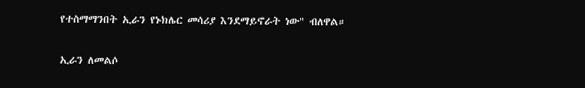የተስማማንበት ኢራን የኑክሌር መሳሪያ እንደማይኖራት ነው" ብለዋል።

ኢራን ለመልሶ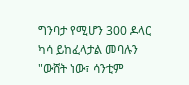ግንባታ የሚሆን 300 ዶላር ካሳ ይከፈላታል መባሉን "ውሸት ነው፣ ሳንቲም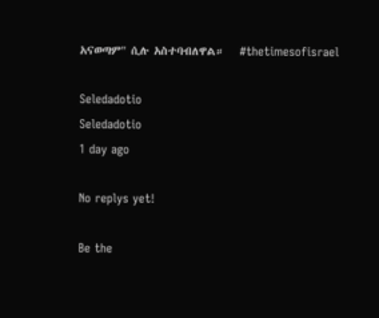አናወጣም" ሲሉ አስተባብለዋል።   #thetimesofisrael

Seledadotio
Seledadotio
1 day ago

No replys yet!

Be the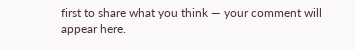first to share what you think — your comment will appear here.